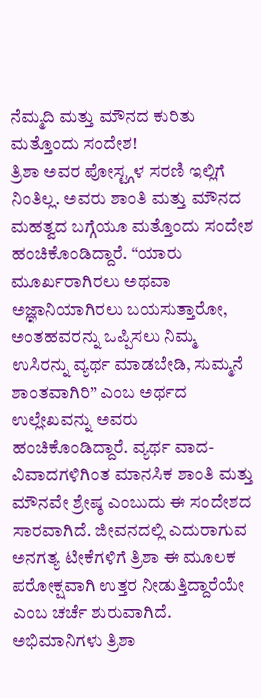ನೆಮ್ಮದಿ ಮತ್ತು ಮೌನದ ಕುರಿತು ಮತ್ತೊಂದು ಸಂದೇಶ!
ತ್ರಿಶಾ ಅವರ ಪೋಸ್ಟ್ಗಳ ಸರಣಿ ಇಲ್ಲಿಗೆ ನಿಂತಿಲ್ಲ. ಅವರು ಶಾಂತಿ ಮತ್ತು ಮೌನದ ಮಹತ್ವದ ಬಗ್ಗೆಯೂ ಮತ್ತೊಂದು ಸಂದೇಶ ಹಂಚಿಕೊಂಡಿದ್ದಾರೆ. “ಯಾರು ಮೂರ್ಖರಾಗಿರಲು ಅಥವಾ ಅಜ್ಞಾನಿಯಾಗಿರಲು ಬಯಸುತ್ತಾರೋ, ಅಂತಹವರನ್ನು ಒಪ್ಪಿಸಲು ನಿಮ್ಮ ಉಸಿರನ್ನು ವ್ಯರ್ಥ ಮಾಡಬೇಡಿ, ಸುಮ್ಮನೆ ಶಾಂತವಾಗಿರಿ” ಎಂಬ ಅರ್ಥದ ಉಲ್ಲೇಖವನ್ನು ಅವರು ಹಂಚಿಕೊಂಡಿದ್ದಾರೆ. ವ್ಯರ್ಥ ವಾದ-ವಿವಾದಗಳಿಗಿಂತ ಮಾನಸಿಕ ಶಾಂತಿ ಮತ್ತು ಮೌನವೇ ಶ್ರೇಷ್ಠ ಎಂಬುದು ಈ ಸಂದೇಶದ ಸಾರವಾಗಿದೆ. ಜೀವನದಲ್ಲಿ ಎದುರಾಗುವ ಅನಗತ್ಯ ಟೀಕೆಗಳಿಗೆ ತ್ರಿಶಾ ಈ ಮೂಲಕ ಪರೋಕ್ಷವಾಗಿ ಉತ್ತರ ನೀಡುತ್ತಿದ್ದಾರೆಯೇ ಎಂಬ ಚರ್ಚೆ ಶುರುವಾಗಿದೆ. ಅಭಿಮಾನಿಗಳು ತ್ರಿಶಾ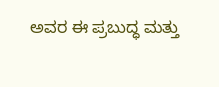ಅವರ ಈ ಪ್ರಬುದ್ಧ ಮತ್ತು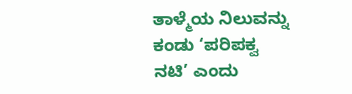ತಾಳ್ಮೆಯ ನಿಲುವನ್ನು ಕಂಡು ‘ಪರಿಪಕ್ವ ನಟಿ’ ಎಂದು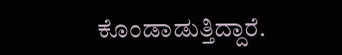ಕೊಂಡಾಡುತ್ತಿದ್ದಾರೆ.